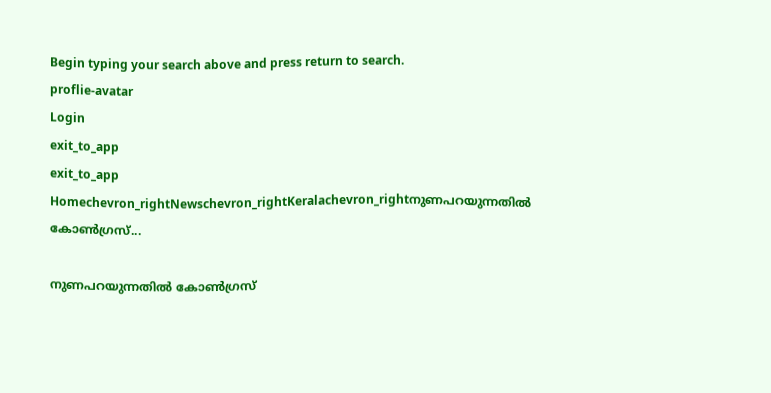Begin typing your search above and press return to search.
proflie-avatar
Login
exit_to_app
exit_to_app
Homechevron_rightNewschevron_rightKeralachevron_rightനുണപറയുന്നതിൽ കോൺഗ്രസ്...

നുണപറയുന്നതിൽ കോൺഗ്രസ്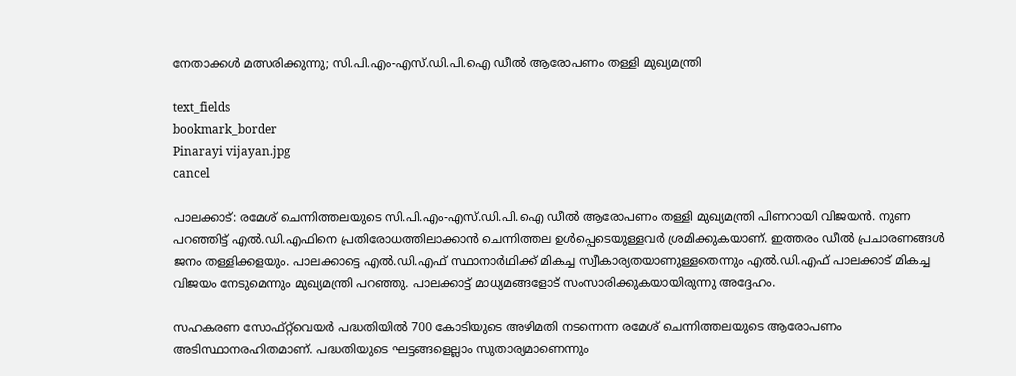നേതാക്കൾ മത്സരിക്കുന്നു; സി.പി.എം-എസ്.ഡി.പി.ഐ ഡീൽ ആരോപണം തള്ളി മുഖ്യമന്ത്രി

text_fields
bookmark_border
Pinarayi vijayan.jpg
cancel

പാലക്കാട്: രമേശ് ചെന്നിത്തലയുടെ സി.പി.എം-എസ്.ഡി.പി.ഐ ഡീൽ ആരോപണം തള്ളി മുഖ്യമന്ത്രി പിണറായി വിജയൻ. നുണ പറഞ്ഞിട്ട് എൽ.ഡി.എഫിനെ പ്രതിരോധത്തിലാക്കാൻ ചെന്നിത്തല ഉൾപ്പെടെയുള്ളവര്‍ ശ്രമിക്കുകയാണ്. ഇത്തരം ഡീൽ പ്രചാരണങ്ങള്‍ ജനം തള്ളിക്കളയും. പാലക്കാട്ടെ എൽ.ഡി.എഫ് സ്ഥാനാര്‍ഥിക്ക് മികച്ച സ്വീകാര്യതയാണുള്ളതെന്നും എൽ.ഡി.എഫ് പാലക്കാട് മികച്ച വിജയം നേടുമെന്നും മുഖ്യമന്ത്രി പറഞ്ഞു. പാലക്കാട്ട് മാധ്യമങ്ങളോട് സംസാരിക്കുകയായിരുന്നു അദ്ദേഹം.

സഹകരണ സോഫ്റ്റ്‍വെയർ പദ്ധതിയില്‍ 700 കോടിയുടെ അഴിമതി നടന്നെന്ന രമേശ് ചെന്നിത്തലയുടെ ആരോപണം അടിസ്ഥാനരഹിതമാണ്. പദ്ധതിയുടെ ഘട്ടങ്ങളെല്ലാം സുതാര്യമാണെന്നും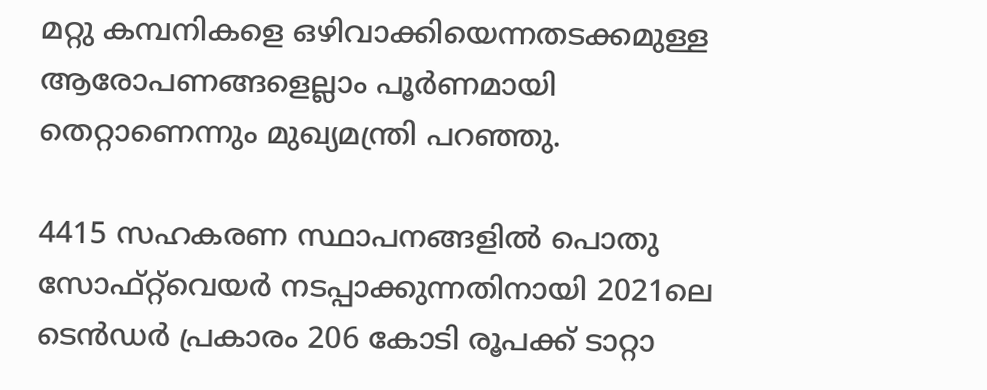മറ്റു കമ്പനികളെ ഒഴിവാക്കിയെന്നതടക്കമുള്ള ആരോപണങ്ങളെല്ലാം പൂർണമായി തെറ്റാണെന്നും മുഖ്യമന്ത്രി പറഞ്ഞു.

4415 സഹകരണ സ്ഥാപനങ്ങളില്‍ പൊതു സോഫ്റ്റ്‍വെയർ നടപ്പാക്കുന്നതിനായി 2021ലെ ടെന്‍ഡര്‍ പ്രകാരം 206 കോടി രൂപക്ക് ടാറ്റാ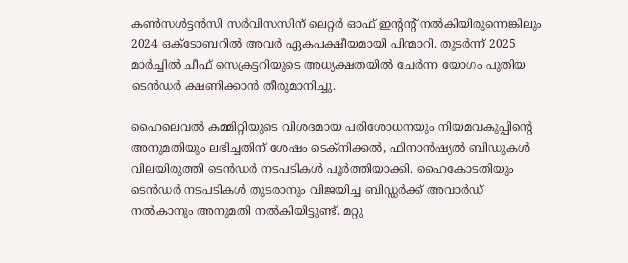കണ്‍സള്‍ട്ടന്‍സി സര്‍വിസസിന് ലെറ്റര്‍ ഓഫ് ഇന്‍റന്‍റ് നല്‍കിയിരുന്നെങ്കിലും 2024 ഒക്ടോബറില്‍ അവര്‍ ഏകപക്ഷീയമായി പിന്മാറി. തുടര്‍ന്ന് 2025 മാര്‍ച്ചില്‍ ചീഫ് സെക്രട്ടറിയുടെ അധ്യക്ഷതയില്‍ ചേര്‍ന്ന യോഗം പുതിയ ടെന്‍ഡര്‍ ക്ഷണിക്കാന്‍ തീരുമാനിച്ചു.

ഹൈലെവല്‍ കമ്മിറ്റിയുടെ വിശദമായ പരിശോധനയും നിയമവകുപ്പിന്‍റെ അനുമതിയും ലഭിച്ചതിന് ശേഷം ടെക്നിക്കല്‍, ഫിനാന്‍ഷ്യല്‍ ബിഡുകള്‍ വിലയിരുത്തി ടെന്‍ഡര്‍ നടപടികള്‍ പൂര്‍ത്തിയാക്കി. ഹൈകോടതിയും ടെന്‍ഡര്‍ നടപടികള്‍ തുടരാനും വിജയിച്ച ബിഡ്ഡര്‍ക്ക് അവാര്‍ഡ് നല്‍കാനും അനുമതി നല്‍കിയിട്ടുണ്ട്. മറ്റു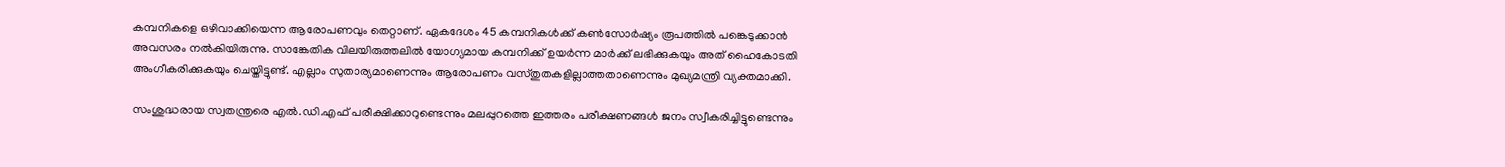കമ്പനികളെ ഒഴിവാക്കിയെന്ന ആരോപണവും തെറ്റാണ്. ഏകദേശം 45 കമ്പനികള്‍ക്ക് കണ്‍സോര്‍ഷ്യം രൂപത്തില്‍ പങ്കെടുക്കാന്‍ അവസരം നല്‍കിയിരുന്നു. സാങ്കേതിക വിലയിരുത്തലില്‍ യോഗ്യമായ കമ്പനിക്ക് ഉയര്‍ന്ന മാര്‍ക്ക് ലഭിക്കുകയും അത് ഹൈകോടതി അംഗീകരിക്കുകയും ചെയ്തിട്ടുണ്ട്. എല്ലാം സുതാര്യമാണെന്നും ആരോപണം വസ്തുതകളില്ലാത്തതാണെന്നും മുഖ്യമന്ത്രി വ്യക്തമാക്കി.

സംശുദ്ധരായ സ്വതന്ത്രരെ എല്‍.ഡി.എഫ് പരീക്ഷിക്കാറുണ്ടെന്നും മലപ്പുറത്തെ ഇത്തരം പരീക്ഷണങ്ങള്‍ ജനം സ്വീകരിച്ചിട്ടുണ്ടെന്നും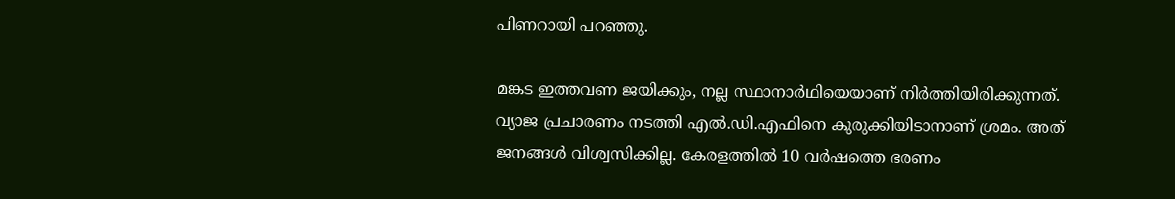പിണറായി പറഞ്ഞു.

മങ്കട ഇത്തവണ ജയിക്കും, നല്ല സ്ഥാനാര്‍ഥിയെയാണ് നിര്‍ത്തിയിരിക്കുന്നത്. വ്യാജ പ്രചാരണം നടത്തി എൽ.ഡി.എഫിനെ കുരുക്കിയിടാനാണ് ശ്രമം. അത് ജനങ്ങൾ വിശ്വസിക്കില്ല. കേരളത്തിൽ 10 വർഷത്തെ ഭരണം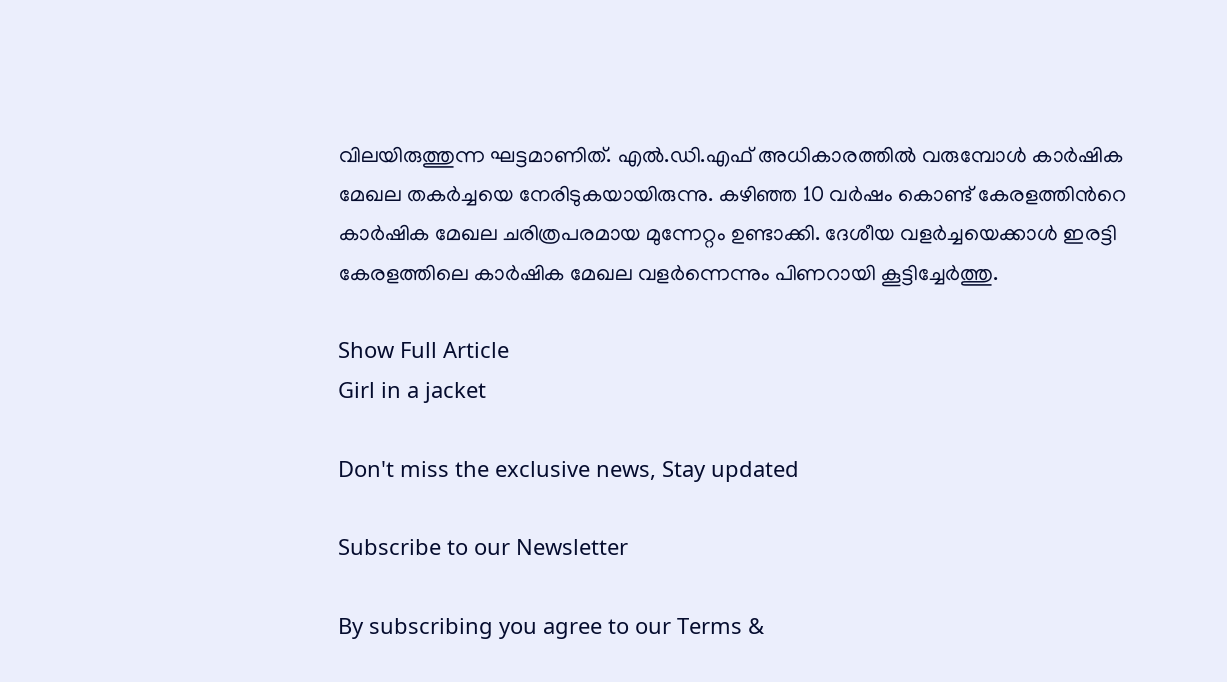വിലയിരുത്തുന്ന ഘട്ടമാണിത്. എൽ.ഡി.എഫ് അധികാരത്തിൽ വരുമ്പോൾ കാർഷിക മേഖല തകർച്ചയെ നേരിടുകയായിരുന്നു. കഴിഞ്ഞ 10 വർഷം കൊണ്ട് കേരളത്തിന്‍റെ കാർഷിക മേഖല ചരിത്രപരമായ മുന്നേറ്റം ഉണ്ടാക്കി. ദേശീയ വളർച്ചയെക്കാൾ ഇരട്ടി കേരളത്തിലെ കാർഷിക മേഖല വളർന്നെന്നും പിണറായി കൂട്ടിച്ചേർത്തു.

Show Full Article
Girl in a jacket

Don't miss the exclusive news, Stay updated

Subscribe to our Newsletter

By subscribing you agree to our Terms &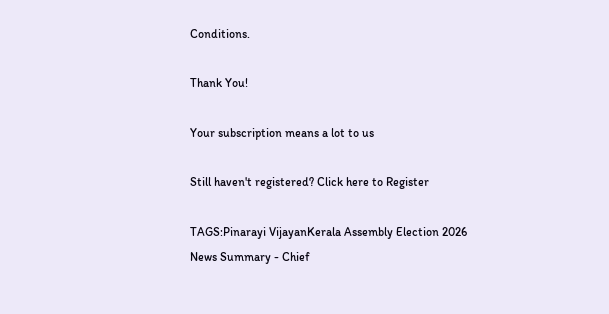Conditions.

Thank You!

Your subscription means a lot to us

Still haven't registered? Click here to Register

TAGS:Pinarayi VijayanKerala Assembly Election 2026
News Summary - Chief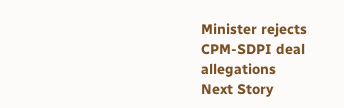Minister rejects CPM-SDPI deal allegations
Next Story